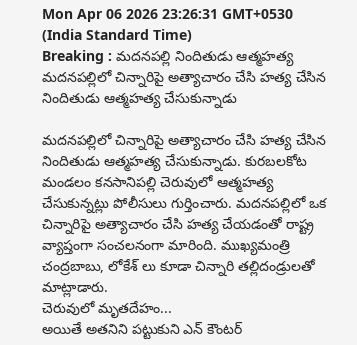Mon Apr 06 2026 23:26:31 GMT+0530 (India Standard Time)
Breaking : మదనపల్లి నిందితుడు ఆత్మహత్య
మదనపల్లిలో చిన్నారిపై అత్యాచారం చేసి హత్య చేసిన నిందితుడు ఆత్మహత్య చేసుకున్నాడు

మదనపల్లిలో చిన్నారిపై అత్యాచారం చేసి హత్య చేసిన నిందితుడు ఆత్మహత్య చేసుకున్నాడు. కురబలకోట మండలం కనసానిపల్లి చెరువులో ఆత్మహత్య చేసుకున్నట్లు పోలీసులు గుర్తించారు. మదనపల్లిలో ఒక చిన్నారిపై అత్యాచారం చేసి హత్య చేయడంతో రాష్ట్ర వ్యాప్తంగా సంచలనంగా మారింది. ముఖ్యమంత్రి చంద్రబాబు, లోకేశ్ లు కూడా చిన్నారి తల్లిదండ్రులతో మాట్లాడారు.
చెరువులో మృతదేహం...
అయితే అతనిని పట్టుకుని ఎన్ కౌంటర్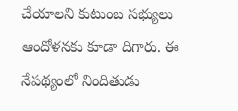చేయాలని కుటుంబ సభ్యులు ఆందోళనకు కూడా దిగారు. ఈ నేపథ్యంలో నిందితుడు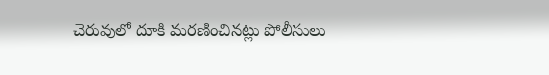చెరువులో దూకి మరణించినట్లు పోలీసులు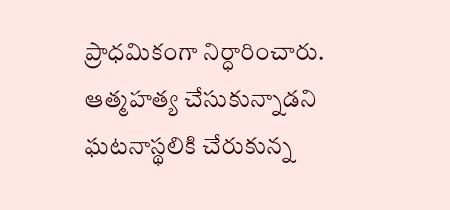ప్రాధమికంగా నిర్ధారించారు. ఆత్మహత్య చేసుకున్నాడని ఘటనాస్థలికి చేరుకున్న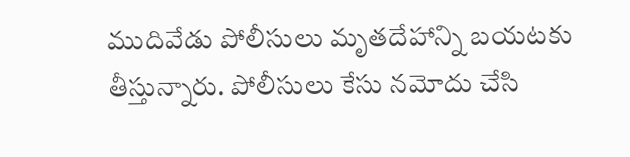ముదివేడు పోలీసులు మృతదేహాన్ని బయటకు తీస్తున్నారు. పోలీసులు కేసు నమోదు చేసి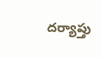దర్యాప్తు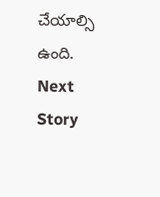చేయాల్సి ఉంది.
Next Story